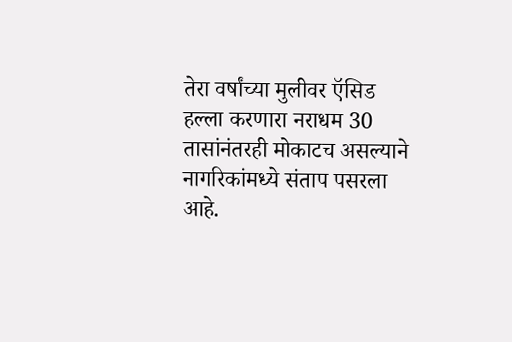तेरा वर्षांच्या मुलीवर ऍसिड हल्ला करणारा नराधम 30 तासांनंतरही मोकाटच असल्याने नागरिकांमध्ये संताप पसरला आहे.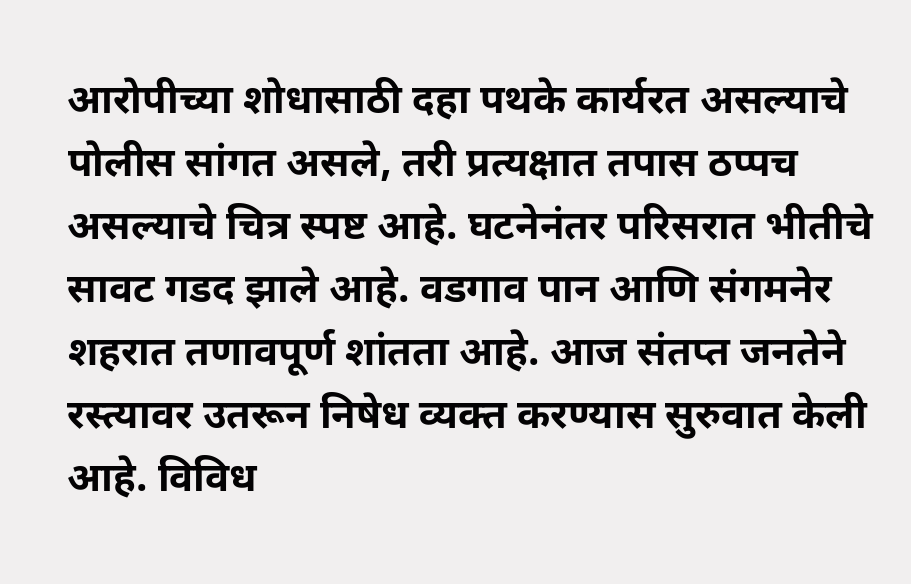आरोपीच्या शोधासाठी दहा पथके कार्यरत असल्याचे पोलीस सांगत असले, तरी प्रत्यक्षात तपास ठप्पच असल्याचे चित्र स्पष्ट आहे. घटनेनंतर परिसरात भीतीचे सावट गडद झाले आहे. वडगाव पान आणि संगमनेर शहरात तणावपूर्ण शांतता आहे. आज संतप्त जनतेने रस्त्यावर उतरून निषेध व्यक्त करण्यास सुरुवात केली आहे. विविध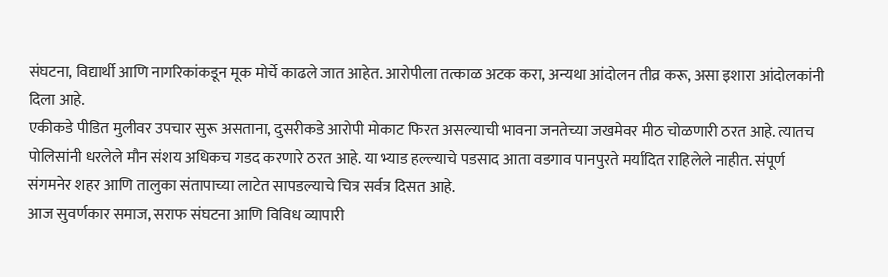संघटना, विद्यार्थी आणि नागरिकांकडून मूक मोर्चे काढले जात आहेत. आरोपीला तत्काळ अटक करा, अन्यथा आंदोलन तीव्र करू, असा इशारा आंदोलकांनी दिला आहे.
एकीकडे पीडित मुलीवर उपचार सुरू असताना, दुसरीकडे आरोपी मोकाट फिरत असल्याची भावना जनतेच्या जखमेवर मीठ चोळणारी ठरत आहे. त्यातच पोलिसांनी धरलेले मौन संशय अधिकच गडद करणारे ठरत आहे. या भ्याड हल्ल्याचे पडसाद आता वडगाव पानपुरते मर्यादित राहिलेले नाहीत. संपूर्ण संगमनेर शहर आणि तालुका संतापाच्या लाटेत सापडल्याचे चित्र सर्वत्र दिसत आहे.
आज सुवर्णकार समाज, सराफ संघटना आणि विविध व्यापारी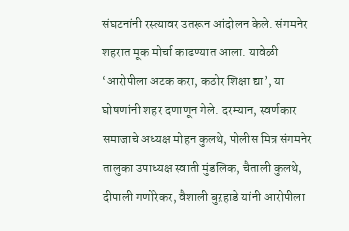संघटनांनी रस्त्यावर उतरून आंदोलन केले. संगमनेर शहरात मूक मोर्चा काढण्यात आला. यावेळी ‘आरोपीला अटक करा, कठोर शिक्षा द्या’, या घोषणांनी शहर दणाणून गेले. दरम्यान, स्वर्णकार समाजाचे अध्यक्ष मोहन कुलथे, पोलीस मित्र संगमनेर तालुका उपाध्यक्ष स्वाती मुंडलिक, चैताली कुलथे, दीपाली गणोरेकर, वैशाली बुऱहाडे यांनी आरोपीला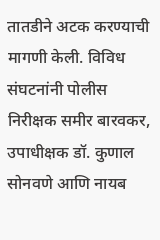तातडीने अटक करण्याची मागणी केली. विविध संघटनांनी पोलीस निरीक्षक समीर बारवकर, उपाधीक्षक डॉ. कुणाल सोनवणे आणि नायब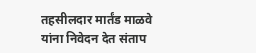तहसीलदार मार्तंड माळवे यांना निवेदन देत संताप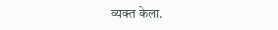व्यक्त केला.